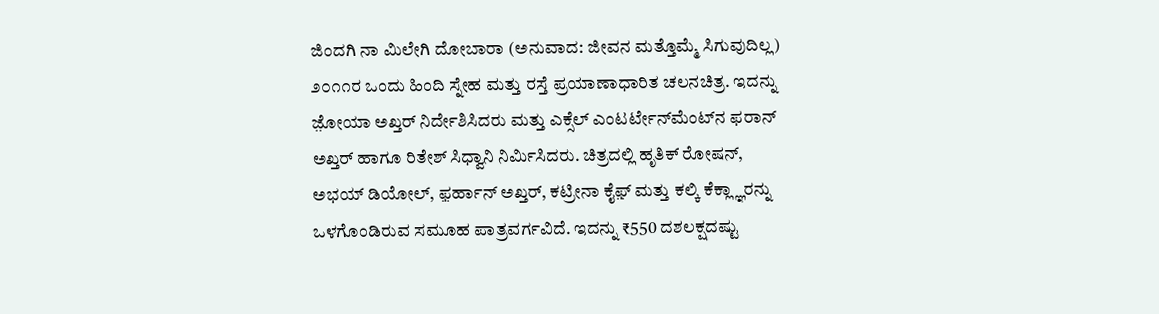ಜಿಂದಗಿ ನಾ ಮಿಲೇಗಿ ದೋಬಾರಾ (ಅನುವಾದ: ಜೀವನ ಮತ್ತೊಮ್ಮೆ ಸಿಗುವುದಿಲ್ಲ) ೨೦೧೧ರ ಒಂದು ಹಿಂದಿ ಸ್ನೇಹ ಮತ್ತು ರಸ್ತೆ ಪ್ರಯಾಣಾಧಾರಿತ ಚಲನಚಿತ್ರ. ಇದನ್ನು ಜ಼ೋಯಾ ಅಖ್ತರ್ ನಿರ್ದೇಶಿಸಿದರು ಮತ್ತು ಎಕ್ಸೆಲ್ ಎಂಟರ್ಟೇನ್‍‍ಮೆಂಟ್‍ನ ಫರಾನ್ ಅಖ್ತರ್ ಹಾಗೂ ರಿತೇಶ್ ಸಿಧ್ವಾನಿ ನಿರ್ಮಿಸಿದರು. ಚಿತ್ರದಲ್ಲಿ ಹೃತಿಕ್‌ ರೋಷನ್‌, ಅಭಯ್ ಡಿಯೋಲ್, ಫ಼ರ್ಹಾನ್ ಅಖ್ತರ್, ಕಟ್ರೀನಾ ಕೈಫ಼್ ಮತ್ತು ಕಲ್ಕಿ ಕೆಕ್ಲ್ಞಾರನ್ನು ಒಳಗೊಂಡಿರುವ ಸಮೂಹ ಪಾತ್ರವರ್ಗವಿದೆ. ಇದನ್ನು ₹550 ದಶಲಕ್ಷದಷ್ಟು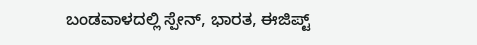ಬಂಡವಾಳದಲ್ಲಿ ಸ್ಪೇನ್, ಭಾರತ, ಈಜಿಪ್ಟ್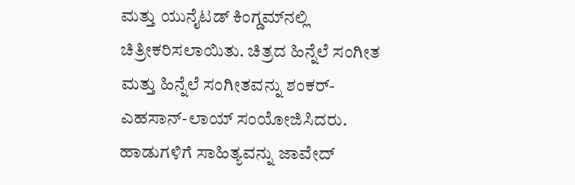ಮತ್ತು ಯುನೈಟಡ್ ಕಿಂಗ್ಡಮ್‍ನಲ್ಲಿ ಚಿತ್ರೀಕರಿಸಲಾಯಿತು. ಚಿತ್ರದ ಹಿನ್ನೆಲೆ ಸಂಗೀತ ಮತ್ತು ಹಿನ್ನೆಲೆ ಸಂಗೀತವನ್ನು ಶಂಕರ್-ಎಹಸಾನ್-ಲಾಯ್ ಸಂಯೋಜಿಸಿದರು. ಹಾಡುಗಳಿಗೆ ಸಾಹಿತ್ಯವನ್ನು ಜಾವೇದ್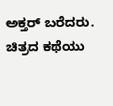ಅಕ್ತರ್ ಬರೆದರು. ಚಿತ್ರದ ಕಥೆಯು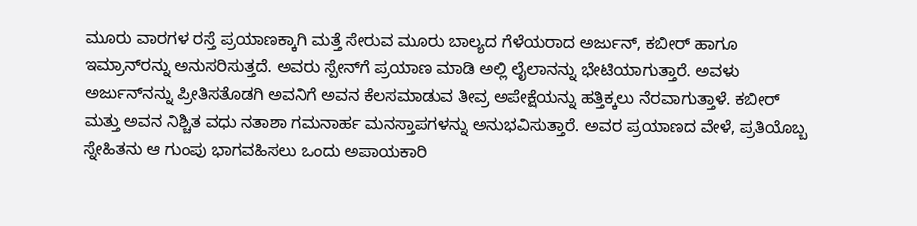ಮೂರು ವಾರಗಳ ರಸ್ತೆ ಪ್ರಯಾಣಕ್ಕಾಗಿ ಮತ್ತೆ ಸೇರುವ ಮೂರು ಬಾಲ್ಯದ ಗೆಳೆಯರಾದ ಅರ್ಜುನ್, ಕಬೀರ್ ಹಾಗೂ ಇಮ್ರಾನ್‍ರನ್ನು ಅನುಸರಿಸುತ್ತದೆ. ಅವರು ಸ್ಪೇನ್‍ಗೆ ಪ್ರಯಾಣ ಮಾಡಿ ಅಲ್ಲಿ ಲೈಲಾನನ್ನು ಭೇಟಿಯಾಗುತ್ತಾರೆ. ಅವಳು ಅರ್ಜುನ್‍ನನ್ನು ಪ್ರೀತಿಸತೊಡಗಿ ಅವನಿಗೆ ಅವನ ಕೆಲಸಮಾಡುವ ತೀವ್ರ ಅಪೇಕ್ಷೆಯನ್ನು ಹತ್ತಿಕ್ಕಲು ನೆರವಾಗುತ್ತಾಳೆ. ಕಬೀರ್ ಮತ್ತು ಅವನ ನಿಶ್ಚಿತ ವಧು ನತಾಶಾ ಗಮನಾರ್ಹ ಮನಸ್ತಾಪಗಳನ್ನು ಅನುಭವಿಸುತ್ತಾರೆ. ಅವರ ಪ್ರಯಾಣದ ವೇಳೆ, ಪ್ರತಿಯೊಬ್ಬ ಸ್ನೇಹಿತನು ಆ ಗುಂಪು ಭಾಗವಹಿಸಲು ಒಂದು ಅಪಾಯಕಾರಿ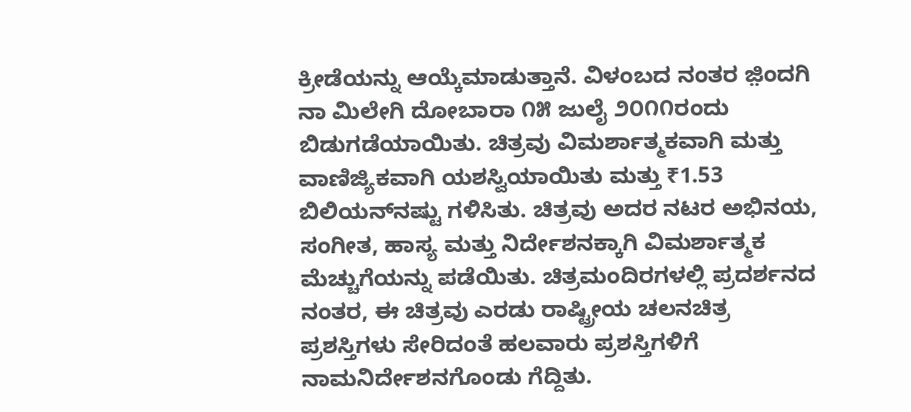ಕ್ರೀಡೆಯನ್ನು ಆಯ್ಕೆಮಾಡುತ್ತಾನೆ. ವಿಳಂಬದ ನಂತರ ಜ಼ಿಂದಗಿ ನಾ ಮಿಲೇಗಿ ದೋಬಾರಾ ೧೫ ಜುಲೈ ೨೦೧೧ರಂದು ಬಿಡುಗಡೆಯಾಯಿತು. ಚಿತ್ರವು ವಿಮರ್ಶಾತ್ಮಕವಾಗಿ ಮತ್ತು ವಾಣಿಜ್ಯಿಕವಾಗಿ ಯಶಸ್ವಿಯಾಯಿತು ಮತ್ತು ₹1.53 ಬಿಲಿಯನ್‍ನಷ್ಟು ಗಳಿಸಿತು. ಚಿತ್ರವು ಅದರ ನಟರ ಅಭಿನಯ, ಸಂಗೀತ, ಹಾಸ್ಯ ಮತ್ತು ನಿರ್ದೇಶನಕ್ಕಾಗಿ ವಿಮರ್ಶಾತ್ಮಕ ಮೆಚ್ಚುಗೆಯನ್ನು ಪಡೆಯಿತು. ಚಿತ್ರಮಂದಿರಗಳಲ್ಲಿ ಪ್ರದರ್ಶನದ ನಂತರ, ಈ ಚಿತ್ರವು ಎರಡು ರಾಷ್ಟ್ರೀಯ ಚಲನಚಿತ್ರ ಪ್ರಶಸ್ತಿಗಳು ಸೇರಿದಂತೆ ಹಲವಾರು ಪ್ರಶಸ್ತಿಗಳಿಗೆ ನಾಮನಿರ್ದೇಶನಗೊಂಡು ಗೆದ್ದಿತು.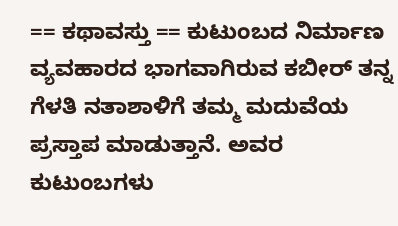== ಕಥಾವಸ್ತು == ಕುಟುಂಬದ ನಿರ್ಮಾಣ ವ್ಯವಹಾರದ ಭಾಗವಾಗಿರುವ ಕಬೀರ್ ತನ್ನ ಗೆಳತಿ ನತಾಶಾಳಿಗೆ ತಮ್ಮ ಮದುವೆಯ ಪ್ರಸ್ತಾಪ ಮಾಡುತ್ತಾನೆ. ಅವರ ಕುಟುಂಬಗಳು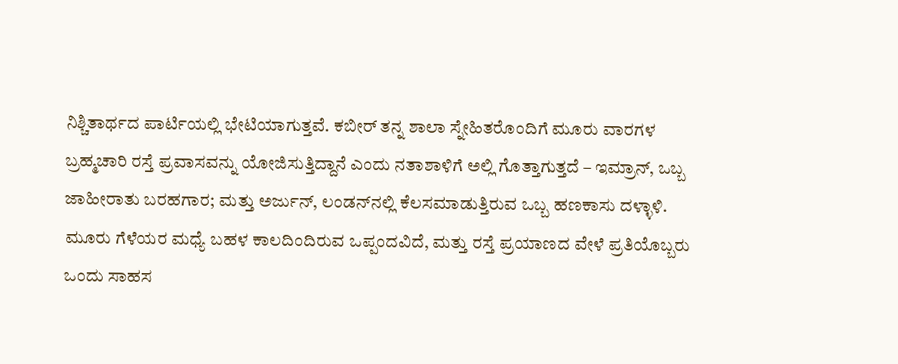ನಿಶ್ಚಿತಾರ್ಥದ ಪಾರ್ಟಿಯಲ್ಲಿ ಭೇಟಿಯಾಗುತ್ತವೆ. ಕಬೀರ್ ತನ್ನ ಶಾಲಾ ಸ್ನೇಹಿತರೊಂದಿಗೆ ಮೂರು ವಾರಗಳ ಬ್ರಹ್ಮಚಾರಿ ರಸ್ತೆ ಪ್ರವಾಸವನ್ನು ಯೋಜಿಸುತ್ತಿದ್ದಾನೆ ಎಂದು ನತಾಶಾಳಿಗೆ ಅಲ್ಲಿ ಗೊತ್ತಾಗುತ್ತದೆ – ಇಮ್ರಾನ್, ಒಬ್ಬ ಜಾಹೀರಾತು ಬರಹಗಾರ; ಮತ್ತು ಅರ್ಜುನ್, ಲಂಡ‍ನ್‍ನಲ್ಲಿ ಕೆಲಸಮಾಡುತ್ತಿರುವ ಒಬ್ಬ ಹಣಕಾಸು ದಳ್ಳಾಳಿ. ಮೂರು ಗೆಳೆಯರ ಮಧ್ಯೆ ಬಹಳ ಕಾಲದಿಂದಿರುವ ಒಪ್ಪಂದವಿದೆ, ಮತ್ತು ರಸ್ತೆ ಪ್ರಯಾಣದ ವೇಳೆ ಪ್ರತಿಯೊಬ್ಬರು ಒಂದು ಸಾಹಸ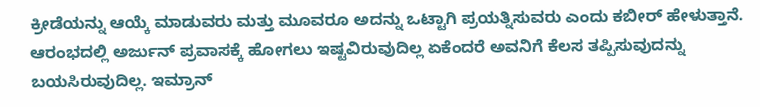ಕ್ರೀಡೆಯನ್ನು ಆಯ್ಕೆ ಮಾಡುವರು ಮತ್ತು ಮೂವರೂ ಅದನ್ನು ಒಟ್ಟಾಗಿ ಪ್ರಯತ್ನಿಸುವರು ಎಂದು ಕಬೀರ್ ಹೇಳುತ್ತಾನೆ. ಆರಂಭದಲ್ಲಿ ಅರ್ಜುನ್ ಪ್ರವಾಸಕ್ಕೆ ಹೋಗಲು ಇಷ್ಟವಿರುವುದಿಲ್ಲ ಏಕೆಂದರೆ ಅವನಿಗೆ ಕೆಲಸ ತಪ್ಪಿಸುವುದನ್ನು ಬಯಸಿರುವುದಿಲ್ಲ. ಇಮ್ರಾನ್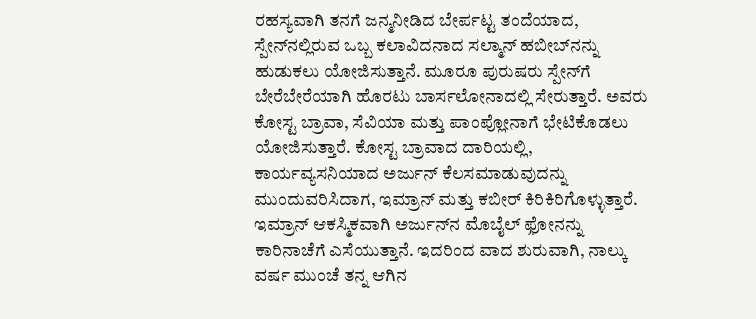ರಹಸ್ಯವಾಗಿ ತನಗೆ ಜನ್ಮನೀಡಿದ ಬೇರ್ಪಟ್ಟ ತಂದೆಯಾದ, ಸ್ಪೇನ್‍ನಲ್ಲಿರುವ ಒಬ್ಬ ಕಲಾವಿದನಾದ ಸಲ್ಮಾನ್ ಹಬೀಬ್‍ನನ್ನು ಹುಡುಕಲು ಯೋಜಿಸುತ್ತಾನೆ. ಮೂರೂ ಪುರುಷರು ಸ್ಪೇನ್‍ಗೆ ಬೇರೆಬೇರೆಯಾಗಿ ಹೊರಟು ಬಾರ್ಸಲೋನಾದಲ್ಲಿ ಸೇರುತ್ತಾರೆ. ಅವರು ಕೋಸ್ಟ ಬ್ರಾವಾ, ಸೆವಿಯಾ ಮತ್ತು ಪಾಂಪ್ಲೋನಾಗೆ ಭೇಟಿಕೊಡಲು ಯೋಜಿಸುತ್ತಾರೆ. ಕೋಸ್ಟ ಬ್ರಾವಾದ ದಾರಿಯಲ್ಲಿ, ಕಾರ್ಯವ್ಯಸನಿಯಾದ ಅರ್ಜುನ್ ಕೆಲಸಮಾಡುವುದನ್ನು ಮುಂದುವರಿಸಿದಾಗ, ಇಮ್ರಾನ್ ಮತ್ತು ಕಬೀರ್ ಕಿರಿಕಿರಿಗೊಳ್ಳುತ್ತಾರೆ. ಇಮ್ರಾನ್ ಆಕಸ್ಮಿಕವಾಗಿ ಅರ್ಜುನ್‍ನ ಮೊಬೈಲ್ ಫ಼ೋನನ್ನು ಕಾರಿನಾಚೆಗೆ ಎಸೆಯುತ್ತಾನೆ. ಇದರಿಂದ ವಾದ ಶುರುವಾಗಿ, ನಾಲ್ಕು ವರ್ಷ ಮುಂಚೆ ತನ್ನ ಆಗಿನ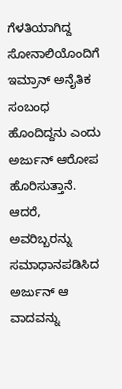ಗೆಳತಿಯಾಗಿದ್ದ ಸೋನಾಲಿಯೊಂದಿಗೆ ಇಮ್ರಾನ್ ಅನೈತಿಕ ಸಂಬಂಧ ಹೊಂದಿದ್ದನು ಎಂದು ಅರ್ಜುನ್ ಆರೋಪ ಹೊರಿಸುತ್ತಾನೆ. ಆದರೆ, ಅವರಿಬ್ಬರನ್ನು ಸಮಾಧಾನಪಡಿಸಿದ ಅರ್ಜುನ್ ಆ ವಾದವನ್ನು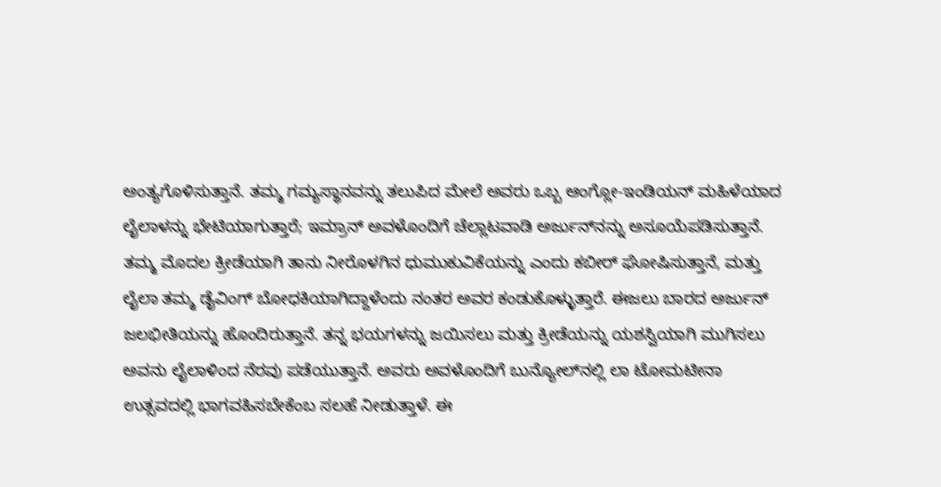ಅಂತ್ಯಗೊಳಿಸುತ್ತಾನೆ. ತಮ್ಮ ಗಮ್ಯಸ್ಥಾನವನ್ನು ತಲುಪಿದ ಮೇಲೆ ಅವರು ಒಬ್ಬ ಆಂಗ್ಲೋ-ಇಂಡಿಯನ್‌ ಮಹಿಳೆಯಾದ ಲೈಲಾಳನ್ನು ಭೇಟಿಯಾಗುತ್ತಾರೆ; ಇಮ್ರಾನ್ ಅವಳೊಂದಿಗೆ ಚೆಲ್ಲಾಟವಾಡಿ ಅರ್ಜುನ್‍ನನ್ನು ಅಸೂಯೆಪಡಿಸುತ್ತಾನೆ. ತಮ್ಮ ಮೊದಲ ಕ್ರೀಡೆಯಾಗಿ ತಾನು ನೀರೊಳಗಿನ ಧುಮುಕುವಿಕೆಯನ್ನು ಎಂದು ಕಬೀರ್ ಘೋಷಿಸುತ್ತಾನೆ, ಮತ್ತು ಲೈಲಾ ತಮ್ಮ ಡೈವಿಂಗ್ ಬೋಧಕಿಯಾಗಿದ್ದಾಳೆಂದು ನಂತರ ಅವರ ಕಂಡುಕೊಳ್ಳುತ್ತಾರೆ. ಈಜಲು ಬಾರದ ಅರ್ಜುನ್ ಜಲಭೀತಿಯನ್ನು ಹೊಂದಿರುತ್ತಾನೆ. ತನ್ನ ಭಯಗಳನ್ನು ಜಯಿಸಲು ಮತ್ತು ಕ್ರೀಡೆಯನ್ನು ಯಶಸ್ವಿಯಾಗಿ ಮುಗಿಸಲು ಅವನು ಲೈಲಾಳಿಂದ ನೆರವು ಪಡೆಯುತ್ತಾನೆ. ಅವರು ಅವಳೊಂದಿಗೆ ಬುನ್ಯೋಲ್‍ನಲ್ಲಿ ಲಾ ಟೋಮಟೀನಾ ಉತ್ಸವದಲ್ಲಿ ಭಾಗವಹಿಸಬೇಕೆಂಬ ಸಲಹೆ ನೀಡುತ್ತಾಳೆ. ಈ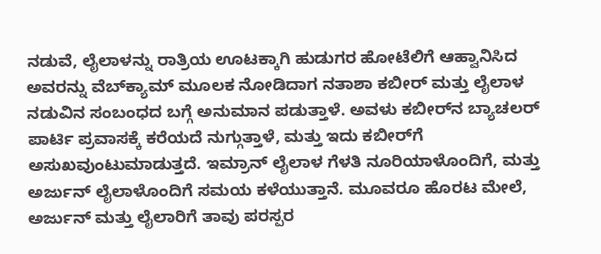ನಡುವೆ, ಲೈಲಾಳನ್ನು ರಾತ್ರಿಯ ಊಟಕ್ಕಾಗಿ ಹುಡುಗರ ಹೋಟೆಲಿಗೆ ಆಹ್ವಾನಿಸಿದ ಅವರನ್ನು ವೆಬ್‍ಕ್ಯಾಮ್ ಮೂಲಕ ನೋಡಿದಾಗ ನತಾಶಾ ಕಬೀರ್ ಮತ್ತು ಲೈಲಾಳ ನಡುವಿನ ಸಂಬಂಧದ ಬಗ್ಗೆ ಅನುಮಾನ ಪಡುತ್ತಾಳೆ. ಅವಳು ಕಬೀ‍ರ್‌ನ ಬ್ಯಾಚಲರ್ ಪಾರ್ಟಿ ಪ್ರವಾಸಕ್ಕೆ ಕರೆಯದೆ ನುಗ್ಗುತ್ತಾಳೆ, ಮತ್ತು ಇದು ಕಬೀರ್‌ಗೆ ಅಸುಖವುಂಟುಮಾಡುತ್ತದೆ. ಇಮ್ರಾನ್ ಲೈಲಾಳ ಗೆಳತಿ ನೂರಿಯಾಳೊಂದಿಗೆ, ಮತ್ತು ಅರ್ಜುನ್ ಲೈಲಾಳೊಂದಿಗೆ ಸಮಯ ಕಳೆಯುತ್ತಾನೆ. ಮೂವರೂ ಹೊರಟ ಮೇಲೆ, ಅರ್ಜುನ್ ಮತ್ತು ಲೈಲಾರಿಗೆ ತಾವು ಪರಸ್ಪರ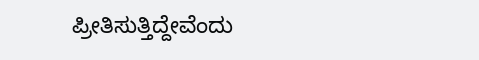ಪ್ರೀತಿಸುತ್ತಿದ್ದೇವೆಂದು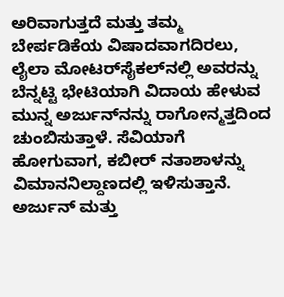ಅರಿವಾಗುತ್ತದೆ ಮತ್ತು ತಮ್ಮ ಬೇರ್ಪಡಿಕೆಯ ವಿಷಾದವಾಗದಿರಲು, ಲೈಲಾ ಮೋಟರ್‌ಸೈಕಲ್‍ನಲ್ಲಿ ಅವರನ್ನು ಬೆನ್ನಟ್ಟಿ ಭೇಟಿಯಾಗಿ ವಿದಾಯ ಹೇಳುವ ಮುನ್ನ ಅರ್ಜುನ್‍ನನ್ನು ರಾಗೋನ್ಮತ್ತದಿಂದ ಚುಂಬಿಸುತ್ತಾಳೆ. ಸೆವಿಯಾಗೆ ಹೋಗುವಾಗ, ಕಬೀರ್ ನತಾಶಾಳನ್ನು ವಿಮಾನನಿಲ್ದಾಣದಲ್ಲಿ ಇಳಿಸುತ್ತಾನೆ. ಅರ್ಜುನ್ ಮತ್ತು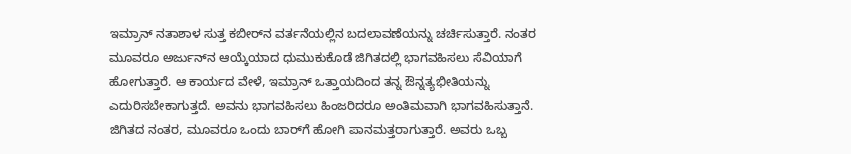ಇಮ್ರಾನ್ ನತಾಶಾಳ ಸುತ್ತ ಕಬೀರ್‌ನ ವರ್ತನೆಯಲ್ಲಿನ ಬದಲಾವಣೆಯನ್ನು ಚರ್ಚಿಸುತ್ತಾರೆ. ನಂತರ ಮೂವರೂ ಅರ್ಜುನ್‍ನ ಆಯ್ಕೆಯಾದ ಧುಮುಕುಕೊಡೆ ಜಿಗಿತದಲ್ಲಿ ಭಾಗವಹಿಸಲು ಸೆವಿಯಾಗೆ ಹೋಗುತ್ತಾರೆ. ಆ ಕಾರ್ಯದ ವೇಳೆ, ಇಮ್ರಾನ್ ಒತ್ತಾಯದಿಂದ ತನ್ನ ಔನ್ನತ್ಯಭೀತಿಯನ್ನು ಎದುರಿಸಬೇಕಾಗುತ್ತದೆ. ಅವನು ಭಾಗವಹಿಸಲು ಹಿಂಜರಿದರೂ ಅಂತಿಮವಾಗಿ ಭಾಗವಹಿಸುತ್ತಾನೆ. ಜಿಗಿತದ ನಂತರ, ಮೂವರೂ ಒಂದು ಬಾರ್‌ಗೆ ಹೋಗಿ ಪಾನಮತ್ತರಾಗುತ್ತಾರೆ. ಅವರು ಒಬ್ಬ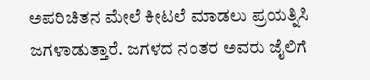ಅಪರಿಚಿತನ ಮೇಲೆ ಕೀಟಲೆ ಮಾಡಲು ಪ್ರಯತ್ನಿಸಿ ಜಗಳಾಡುತ್ತಾರೆ. ಜಗಳದ ನಂತರ ಅವರು ಜೈಲಿಗೆ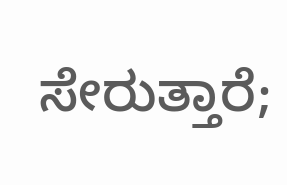ಸೇರುತ್ತಾರೆ;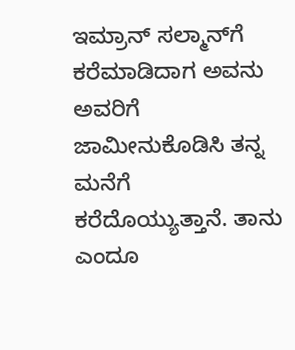ಇಮ್ರಾನ್ ಸಲ್ಮಾನ್‍ಗೆ ಕರೆಮಾಡಿದಾಗ ಅವನು ಅವರಿಗೆ ಜಾಮೀನುಕೊಡಿಸಿ ತನ್ನ ಮನೆಗೆ ಕರೆದೊಯ್ಯುತ್ತಾನೆ. ತಾನು ಎಂದೂ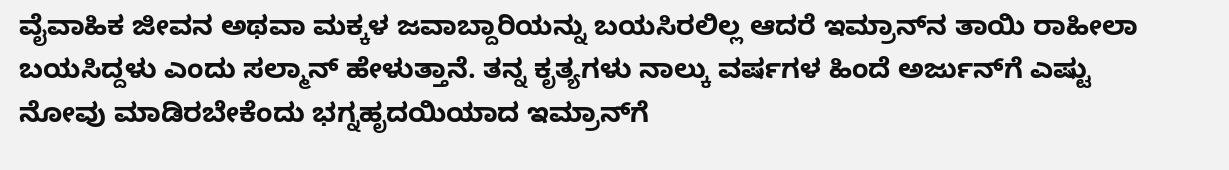ವೈವಾಹಿಕ ಜೀವನ ಅಥವಾ ಮಕ್ಕಳ ಜವಾಬ್ದಾರಿಯನ್ನು ಬಯಸಿರಲಿಲ್ಲ ಆದರೆ ಇಮ್ರಾನ್‍ನ ತಾಯಿ ರಾಹೀಲಾ ಬಯಸಿದ್ದಳು ಎಂದು ಸಲ್ಮಾನ್ ಹೇಳುತ್ತಾನೆ. ತನ್ನ ಕೃತ್ಯಗಳು ನಾಲ್ಕು ವರ್ಷಗಳ ಹಿಂದೆ ಅರ್ಜುನ್‍ಗೆ ಎಷ್ಟು ನೋವು ಮಾಡಿರಬೇಕೆಂದು ಭಗ್ನಹೃದಯಿಯಾದ ಇಮ್ರಾನ್‍ಗೆ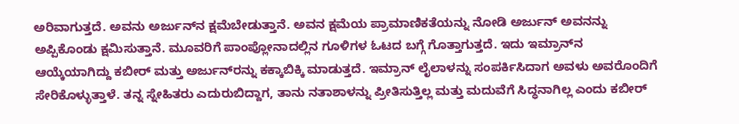ಅರಿವಾಗುತ್ತದೆ. ಅವನು ಅರ್ಜು‍ನ್‍ನ ಕ್ಷಮೆಬೇಡುತ್ತಾನೆ. ಅವನ ಕ್ಷಮೆಯ ಪ್ರಾಮಾಣಿಕತೆಯನ್ನು ನೋಡಿ ಅರ್ಜುನ್ ಅವನನ್ನು ಅಪ್ಪಿಕೊಂಡು ಕ್ಷಮಿಸುತ್ತಾನೆ. ಮೂವರಿಗೆ ಪಾಂಪ್ಲೋನಾದಲ್ಲಿನ ಗೂಳಿಗಳ ಓಟದ ಬಗ್ಗೆ ಗೊತ್ತಾಗುತ್ತದೆ. ಇದು ಇಮ್ರಾನ್‍ನ ಆಯ್ಕೆಯಾಗಿದ್ದು ಕಬೀರ್ ಮತ್ತು ಅರ್ಜುನ್‌ರನ್ನು ಕಕ್ಕಾಬಿಕ್ಕಿ ಮಾಡುತ್ತದೆ. ಇಮ್ರಾನ್ ಲೈಲಾಳನ್ನು ಸಂಪರ್ಕಿಸಿದಾಗ ಅವಳು ಅವರೊಂದಿಗೆ ಸೇರಿಕೊಳ್ಳುತ್ತಾಳೆ. ತನ್ನ ಸ್ನೇಹಿತರು ಎದುರುಬಿದ್ದಾಗ, ತಾನು ನತಾಶಾಳನ್ನು ಪ್ರೀತಿಸುತ್ತಿಲ್ಲ ಮತ್ತು ಮದುವೆಗೆ ಸಿದ್ಧನಾಗಿಲ್ಲ ಎಂದು ಕಬೀರ್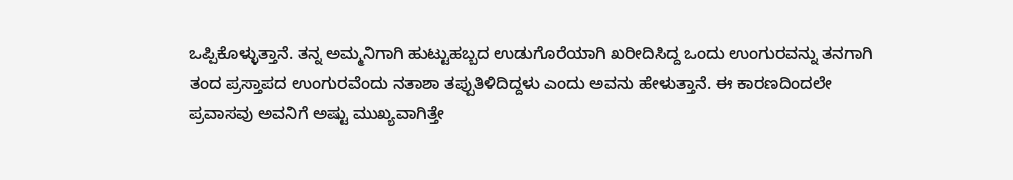ಒಪ್ಪಿಕೊಳ್ಳುತ್ತಾನೆ. ತನ್ನ ಅಮ್ಮನಿಗಾಗಿ ಹುಟ್ಟುಹಬ್ಬದ ಉಡುಗೊರೆಯಾಗಿ ಖರೀದಿಸಿದ್ದ ಒಂದು ಉಂಗುರವನ್ನು ತನಗಾಗಿ ತಂದ ಪ್ರಸ್ತಾಪದ ಉಂಗುರವೆಂದು ನತಾಶಾ ತಪ್ಪುತಿಳಿದಿದ್ದಳು ಎಂದು ಅವನು ಹೇಳುತ್ತಾನೆ. ಈ ಕಾರಣದಿಂದಲೇ ಪ್ರವಾಸವು ಅವನಿಗೆ ಅಷ್ಟು ಮುಖ್ಯವಾಗಿತ್ತೇ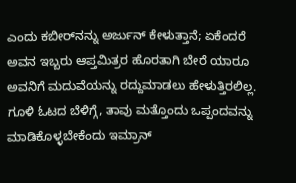ಎಂದು ಕಬೀರ್‌ನನ್ನು ಅರ್ಜುನ್ ಕೇಳುತ್ತಾನೆ; ಏಕೆಂದರೆ ಅವನ ಇಬ್ಬರು ಆಪ್ತಮಿತ್ರರ ಹೊರತಾಗಿ ಬೇರೆ ಯಾರೂ ಅವನಿಗೆ ಮದುವೆಯನ್ನು ರದ್ದುಮಾಡಲು ಹೇಳುತ್ತಿರಲಿಲ್ಲ. ಗೂಳಿ ಓಟದ ಬೆಳಿಗ್ಗೆ, ತಾವು ಮತ್ತೊಂದು ಒಪ್ಪಂದವನ್ನು ಮಾಡಿಕೊಳ್ಳಬೇಕೆಂದು ಇಮ್ರಾನ್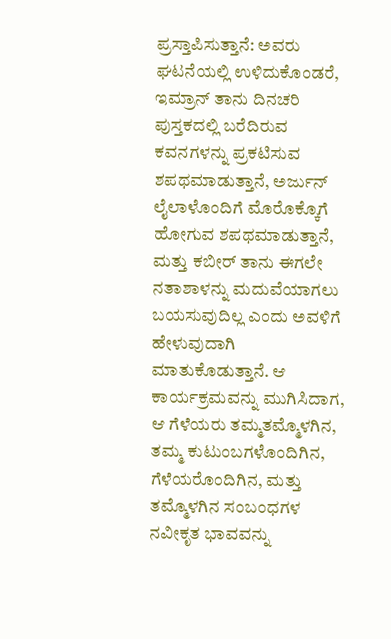ಪ್ರಸ್ತಾಪಿಸುತ್ತಾನೆ: ಅವರು ಘಟನೆಯಲ್ಲಿ ಉಳಿದುಕೊಂಡರೆ, ಇಮ್ರಾನ್ ತಾನು ದಿನಚರಿ ಪುಸ್ತಕದಲ್ಲಿ ಬರೆದಿರುವ ಕವನಗಳನ್ನು ಪ್ರಕಟಿಸುವ ಶಪಥಮಾಡುತ್ತಾನೆ, ಅರ್ಜುನ್ ಲೈಲಾಳೊಂದಿಗೆ ಮೊರೊಕ್ಕೊಗೆ ಹೋಗುವ ಶಪಥಮಾಡುತ್ತಾನೆ, ಮತ್ತು ಕಬೀರ್ ತಾನು ಈಗಲೇ ನತಾಶಾಳನ್ನು ಮದುವೆಯಾಗಲು ಬಯಸುವುದಿಲ್ಲ ಎಂದು ಅವಳಿಗೆ ಹೇಳುವುದಾಗಿ ಮಾತುಕೊಡುತ್ತಾನೆ. ಆ ಕಾರ್ಯಕ್ರಮವನ್ನು ಮುಗಿಸಿದಾಗ, ಆ ಗೆಳೆಯರು ತಮ್ಮತಮ್ಮೊಳಗಿನ, ತಮ್ಮ ಕುಟುಂಬಗಳೊಂದಿಗಿನ, ಗೆಳೆಯರೊಂದಿಗಿನ, ಮತ್ತು ತಮ್ಮೊಳಗಿನ ಸಂಬಂಧಗಳ ನವೀಕೃತ ಭಾವವನ್ನು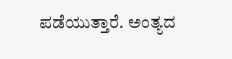ಪ‌ಡೆಯುತ್ತಾರೆ. ಅಂತ್ಯದ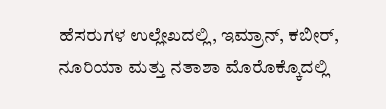ಹೆಸರುಗಳ ಉಲ್ಲೇಖದಲ್ಲಿ, ಇಮ್ರಾನ್, ಕಬೀರ್, ನೂರಿಯಾ ಮತ್ತು ನತಾಶಾ ಮೊರೊಕ್ಕೊದಲ್ಲಿ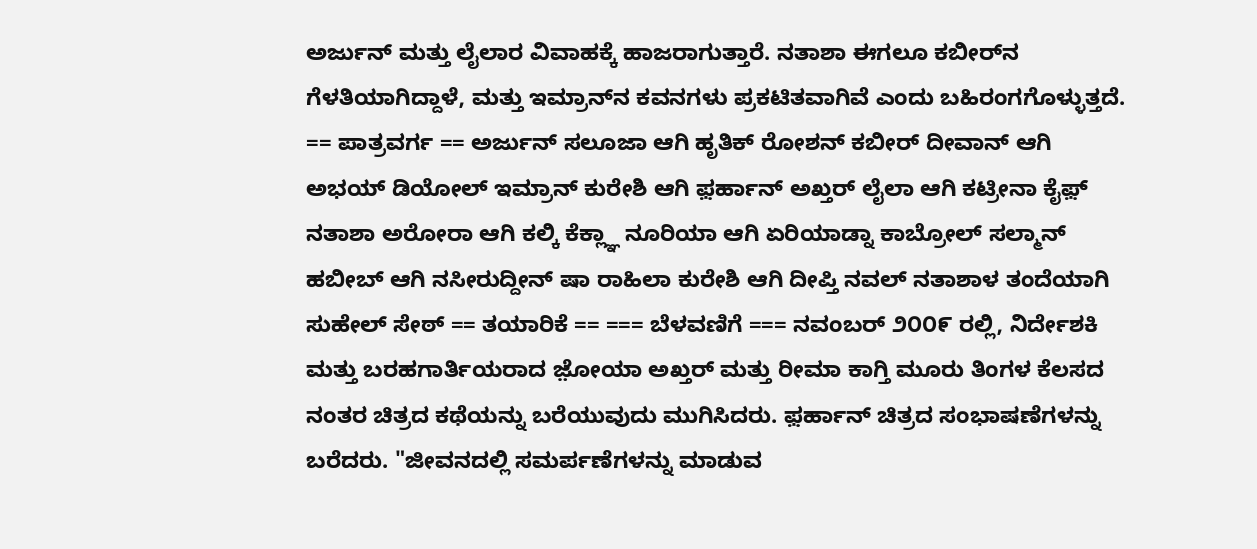ಅರ್ಜುನ್ ಮತ್ತು ಲೈಲಾರ ವಿವಾಹಕ್ಕೆ ಹಾಜರಾಗುತ್ತಾರೆ. ನತಾಶಾ ಈಗಲೂ ಕಬೀರ್‌ನ ಗೆಳತಿಯಾಗಿದ್ದಾಳೆ, ಮತ್ತು ಇಮ್ರಾನ್‌ನ ಕವನಗಳು ಪ್ರಕಟಿತವಾಗಿವೆ ಎಂದು ಬಹಿರಂಗಗೊಳ್ಳುತ್ತದೆ. == ಪಾತ್ರವರ್ಗ == ಅರ್ಜುನ್ ಸಲೂಜಾ ಆಗಿ ಹೃತಿಕ್ ರೋಶನ್ ಕಬೀರ್ ದೀವಾನ್ ಆಗಿ ಅಭಯ್ ಡಿಯೋಲ್ ಇಮ್ರಾನ್ ಕುರೇಶಿ ಆಗಿ ಫ಼ರ್ಹಾನ್ ಅಖ್ತರ್ ಲೈಲಾ ಆಗಿ ಕಟ್ರೀನಾ ಕೈಫ಼್ ನತಾಶಾ ಅರೋರಾ ಆಗಿ ಕಲ್ಕಿ ಕೆಕ್ಲ್ಞಾ ನೂರಿಯಾ ಆಗಿ ಏರಿಯಾಡ್ನಾ ಕಾಬ್ರೋಲ್ ಸಲ್ಮಾನ್ ಹಬೀಬ್ ಆಗಿ ನಸೀರುದ್ದೀನ್ ಷಾ ರಾಹಿಲಾ ಕುರೇಶಿ ಆಗಿ ದೀಪ್ತಿ ನವಲ್ ನತಾಶಾಳ ತಂದೆಯಾಗಿ ಸುಹೇಲ್ ಸೇಠ್ == ತಯಾರಿಕೆ == === ಬೆಳವಣಿಗೆ === ನವಂಬರ್ ೨೦೦೯ ರಲ್ಲಿ, ನಿರ್ದೇಶಕಿ ಮತ್ತು ಬರಹಗಾರ್ತಿಯರಾದ ಜ಼ೋಯಾ ಅಖ್ತರ್ ಮತ್ತು ರೀಮಾ ಕಾಗ್ತಿ ಮೂರು ತಿಂಗಳ ಕೆಲಸದ ನಂತರ ಚಿತ್ರದ ಕಥೆಯನ್ನು ಬರೆಯುವುದು ಮುಗಿಸಿದರು. ಫ಼ರ್ಹಾನ್ ಚಿತ್ರದ ಸಂಭಾಷಣೆಗಳನ್ನು ಬರೆದರು. "ಜೀವನದಲ್ಲಿ ಸಮರ್ಪಣೆಗಳನ್ನು ಮಾಡುವ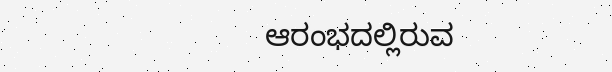ಆರಂಭದಲ್ಲಿರುವ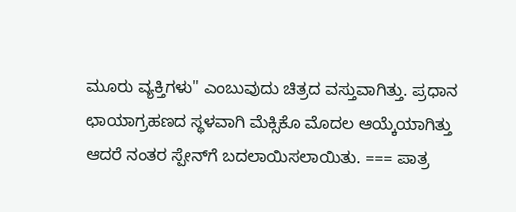ಮೂರು ವ್ಯಕ್ತಿಗಳು" ಎಂಬುವುದು ಚಿತ್ರದ ವಸ್ತುವಾಗಿತ್ತು. ಪ್ರಧಾನ ಛಾಯಾಗ್ರಹಣದ ಸ್ಥಳವಾಗಿ ಮೆಕ್ಸಿಕೊ ಮೊದಲ ಆಯ್ಕೆಯಾಗಿತ್ತು ಆದರೆ ನಂತರ ಸ್ಪೇನ್‍ಗೆ ಬದಲಾಯಿಸಲಾಯಿತು. === ಪಾತ್ರ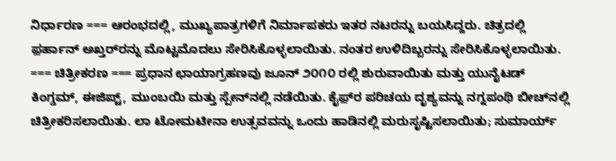ನಿರ್ಧಾರಣ === ಆರಂಭದಲ್ಲಿ, ಮುಖ್ಯಪಾತ್ರಗಳಿಗೆ ನಿರ್ಮಾಪಕರು ಇತರ ನಟರನ್ನು ಬಯಸಿದ್ದರು. ಚಿತ್ರದಲ್ಲಿ ಫ಼ರ್ಹಾನ್ ಅಖ್ತರ್‌ರನ್ನು ಮೊಟ್ಟಮೊದಲು ಸೇರಿಸಿಕೊಳ್ಳಲಾಯಿತು. ನಂತರ ಉಳಿದಿಬ್ಬರನ್ನು ಸೇರಿಸಿಕೊಳ್ಳಲಾಯಿತು. === ಚಿತ್ರೀಕರಣ === ಪ್ರಧಾನ ಛಾಯಾಗ್ರಹಣವು ಜೂನ್ ೨೦೧೦ ರಲ್ಲಿ ಶುರುವಾಯಿತು ಮತ್ತು ಯುನೈಟಡ್ ಕಿಂಗ್ಡಮ್, ಈಜಿಪ್ಟ್, ಮುಂಬಯಿ ಮತ್ತು ಸ್ಪೇನ್‍ನಲ್ಲಿ ನಡೆಯಿತು. ಕೈಫ಼್‍ರ ಪರಿಚಯ ದೃಶ್ಯವನ್ನು ನಗ್ನಪಂಥಿ ಬೀ‍ಚ್‍ನಲ್ಲಿ ಚಿತ್ರೀಕರಿಸಲಾಯಿತು. ಲಾ ಟೋಮಟೀನಾ ಉತ್ಸವವನ್ನು ಒಂದು ಹಾಡಿನಲ್ಲಿ ಮರುಸೃಷ್ಟಿಸಲಾಯಿತು; ಸುಮಾರ್ಯ್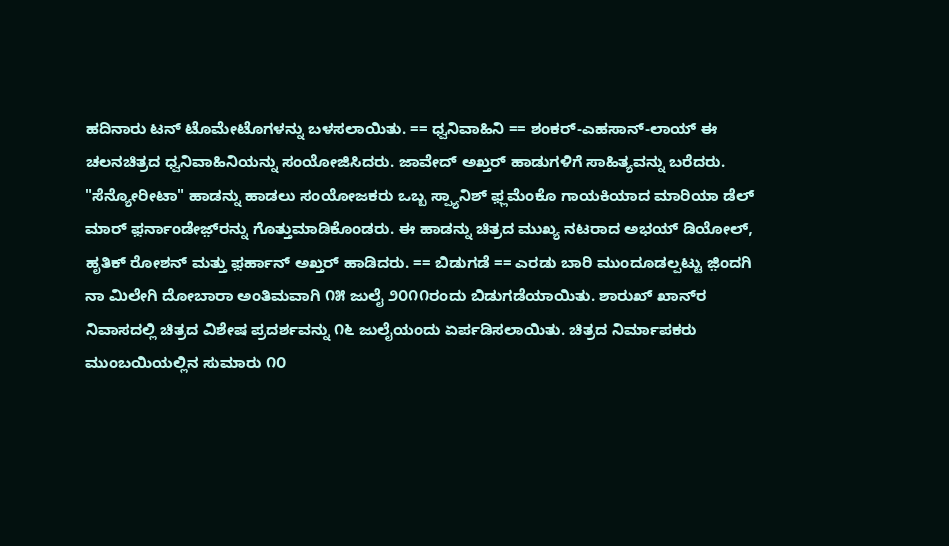ಹದಿನಾರು ಟನ್ ಟೊಮೇಟೊಗಳನ್ನು ಬಳಸಲಾಯಿತು. == ಧ್ವನಿವಾಹಿನಿ == ಶಂಕರ್-ಎಹಸಾನ್-ಲಾಯ್ ಈ ಚಲನಚಿತ್ರದ ಧ್ವನಿವಾಹಿನಿಯನ್ನು ಸಂಯೋಜಿಸಿದರು. ಜಾವೇದ್ ಅಖ್ತರ್ ಹಾಡುಗಳಿಗೆ ಸಾಹಿತ್ಯವನ್ನು ಬರೆದರು. "ಸೆನ್ಯೋರೀಟಾ" ಹಾಡನ್ನು ಹಾಡಲು ಸಂಯೋಜಕರು ಒಬ್ಬ ಸ್ಪ್ಯಾನಿಶ್ ಫ಼್ಲಮೆಂಕೊ ಗಾಯಕಿಯಾದ ಮಾರಿಯಾ ಡೆಲ್ ಮಾರ್ ಫ಼ರ್ನಾಂಡೇಜ಼್‍ರನ್ನು ಗೊತ್ತುಮಾಡಿಕೊಂಡರು. ಈ ಹಾಡನ್ನು ಚಿತ್ರದ ಮುಖ್ಯ ನಟರಾದ ಅಭಯ್ ಡಿಯೋಲ್, ಹೃತಿಕ್ ರೋಶನ್ ಮತ್ತು ಫ಼ರ್ಹಾನ್ ಅಖ್ತರ್ ಹಾಡಿದರು. == ಬಿಡುಗಡೆ == ಎರಡು ಬಾರಿ ಮುಂದೂಡಲ್ಪಟ್ಟು ಜ಼ಿಂದಗಿ ನಾ ಮಿಲೇಗಿ ದೋಬಾರಾ ಅಂತಿಮವಾಗಿ ೧೫ ಜುಲೈ ೨೦೧೧ರಂದು ಬಿಡುಗಡೆಯಾಯಿತು. ಶಾರುಖ್ ಖಾನ್‍ರ ನಿವಾಸದಲ್ಲಿ ಚಿತ್ರದ ವಿಶೇಷ ಪ್ರದರ್ಶವನ್ನು ೧೬ ಜುಲೈಯಂದು ಏರ್ಪಡಿಸಲಾಯಿತು. ಚಿತ್ರದ ನಿರ್ಮಾಪಕರು ಮುಂಬಯಿಯಲ್ಲಿನ ಸುಮಾರು ೧೦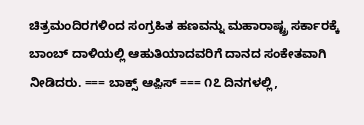ಚಿತ್ರಮಂದಿರಗಳಿಂದ ಸಂಗ್ರಹಿತ ಹಣವನ್ನು ಮಹಾರಾಷ್ಟ್ರ ಸರ್ಕಾರಕ್ಕೆ ಬಾಂಬ್ ದಾಳಿಯಲ್ಲಿ ಆಹುತಿಯಾದವರಿಗೆ ದಾನದ ಸಂಕೇತವಾಗಿ ನೀಡಿದರು. === ಬಾಕ್ಸ್ ಆಫ಼ಿಸ್ === ೧೭ ದಿನಗಳಲ್ಲಿ,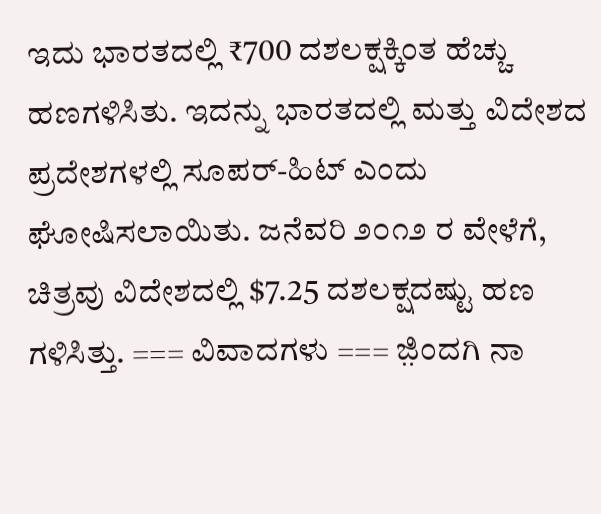ಇದು ಭಾರತದಲ್ಲಿ ₹700 ದಶಲಕ್ಷಕ್ಕಿಂತ ಹೆಚ್ಚು ಹಣಗಳಿಸಿತು. ಇದನ್ನು ಭಾರತದಲ್ಲಿ ಮತ್ತು ವಿದೇಶದ ಪ್ರದೇಶಗಳಲ್ಲಿ ಸೂಪರ್-ಹಿಟ್ ಎಂದು ಘೋಷಿಸಲಾಯಿತು. ಜನೆವರಿ ೨೦೧೨ ರ ವೇಳೆಗೆ, ಚಿತ್ರವು ವಿದೇಶದಲ್ಲಿ $7.25 ದಶಲಕ್ಷದಷ್ಟು ಹಣ ಗಳಿಸಿತ್ತು. === ವಿವಾದಗಳು === ಜ಼ಿಂದಗಿ ನಾ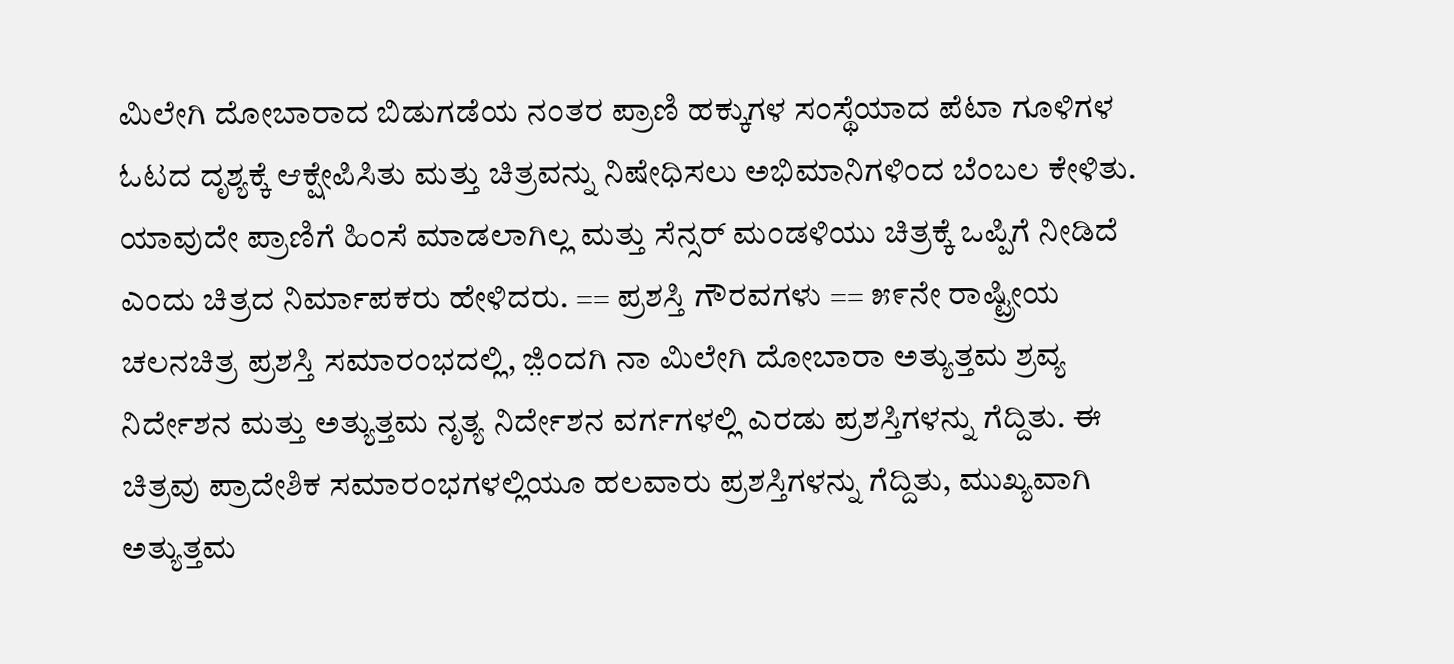ಮಿಲೇಗಿ ದೋಬಾರಾದ ಬಿಡುಗಡೆಯ ನಂತರ ಪ್ರಾಣಿ ಹಕ್ಕುಗಳ ಸಂಸ್ಥೆಯಾದ ಪೆಟಾ ಗೂಳಿಗಳ ಓಟದ ದೃಶ್ಯಕ್ಕೆ ಆಕ್ಷೇಪಿಸಿತು ಮತ್ತು ಚಿತ್ರವನ್ನು ನಿಷೇಧಿಸಲು ಅಭಿಮಾನಿಗಳಿಂದ ಬೆಂಬಲ ಕೇಳಿತು. ಯಾವುದೇ ಪ್ರಾಣಿಗೆ ಹಿಂಸೆ ಮಾಡಲಾಗಿಲ್ಲ ಮತ್ತು ಸೆನ್ಸರ್ ಮಂಡಳಿಯು ಚಿತ್ರಕ್ಕೆ ಒಪ್ಪಿಗೆ ನೀಡಿದೆ ಎಂದು ಚಿತ್ರದ ನಿರ್ಮಾಪಕರು ಹೇಳಿದರು. == ಪ್ರಶಸ್ತಿ ಗೌರವಗಳು == ೫೯ನೇ ರಾಷ್ಟ್ರೀಯ ಚಲನಚಿತ್ರ ಪ್ರಶಸ್ತಿ ಸಮಾರಂಭದಲ್ಲಿ, ಜ಼ಿಂದಗಿ ನಾ ಮಿಲೇಗಿ ದೋಬಾರಾ ಅತ್ಯುತ್ತಮ ಶ್ರವ್ಯ ನಿರ್ದೇಶನ ಮತ್ತು ಅತ್ಯುತ್ತಮ ನೃತ್ಯ ನಿರ್ದೇಶನ ವರ್ಗಗಳಲ್ಲಿ ಎರಡು ಪ್ರಶಸ್ತಿಗಳನ್ನು ಗೆದ್ದಿತು. ಈ ಚಿತ್ರವು ಪ್ರಾದೇಶಿಕ ಸಮಾರಂಭಗಳಲ್ಲಿಯೂ ಹಲವಾರು ಪ್ರಶಸ್ತಿಗಳನ್ನು ಗೆದ್ದಿತು, ಮುಖ್ಯವಾಗಿ ಅತ್ಯುತ್ತಮ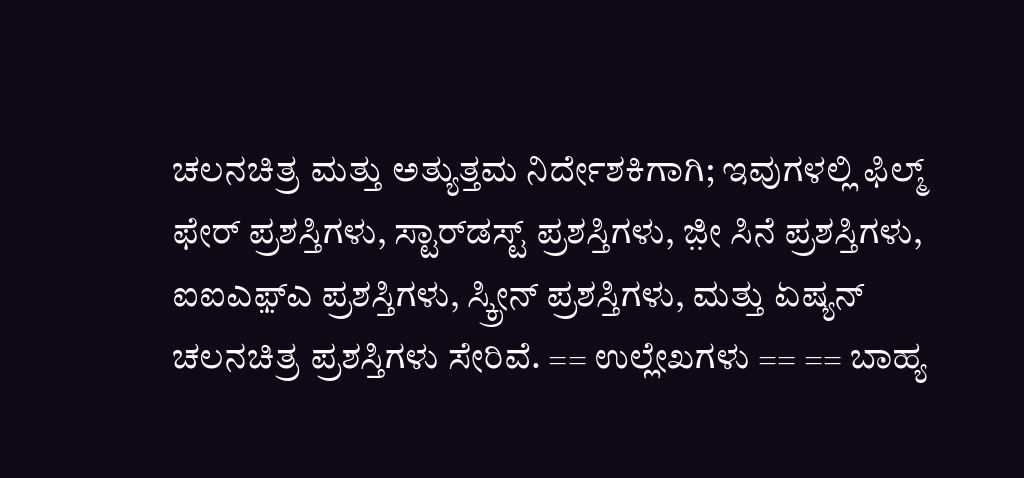ಚಲನಚಿತ್ರ ಮತ್ತು ಅತ್ಯುತ್ತಮ ನಿರ್ದೇಶಕಿಗಾಗಿ; ಇವುಗಳಲ್ಲಿ ಫಿಲ್ಮ್ ಫೇರ್ ಪ್ರಶಸ್ತಿಗಳು, ಸ್ಟಾರ್‌ಡಸ್ಟ್ ಪ್ರಶಸ್ತಿಗಳು, ಜ಼ೀ ಸಿನೆ ಪ್ರಶಸ್ತಿಗಳು, ಐಐಎಫ಼್ಎ ಪ್ರಶಸ್ತಿಗಳು, ಸ್ಕ್ರೀನ್ ಪ್ರಶಸ್ತಿಗಳು, ಮತ್ತು ಏಷ್ಯನ್ ಚಲನಚಿತ್ರ ಪ್ರಶಸ್ತಿಗಳು ಸೇರಿವೆ. == ಉಲ್ಲೇಖಗಳು == == ಬಾಹ್ಯ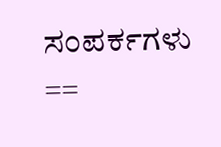ಸಂಪರ್ಕಗಳು ==